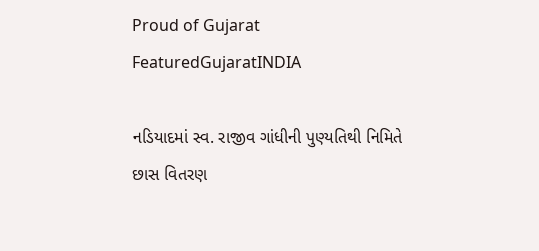Proud of Gujarat
FeaturedGujaratINDIA

નડિયાદમાં સ્વ. રાજીવ ગાંધીની પુણ્યતિથી નિમિતે છાસ વિતરણ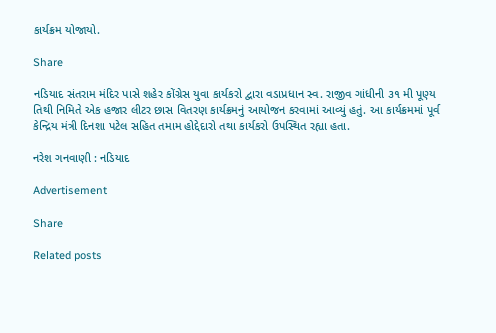કાર્યક્રમ યોજાયો.

Share

નડિયાદ સંતરામ મંદિર પાસે શહેર કોંગ્રેસ યુવા કાર્યકરો દ્વારા વડાપ્રધાન સ્વ. રાજીવ ગાંધીની ૩૧ મી પૂણ્ય તિથી નિમિતે એક હજાર લીટર છાસ વિતરણ કાર્યક્રમનું આયોજન કરવામાં આવ્યું હતું. આ કાર્યક્રમમાં પૂર્વ કેન્દ્રિય મંત્રી દિનશા પટેલ સહિત તમામ હોદ્દેદારો તથા કાર્યકરો ઉપસ્થિત રહ્યા હતા.

નરેશ ગનવાણી : નડિયાદ

Advertisement

Share

Related posts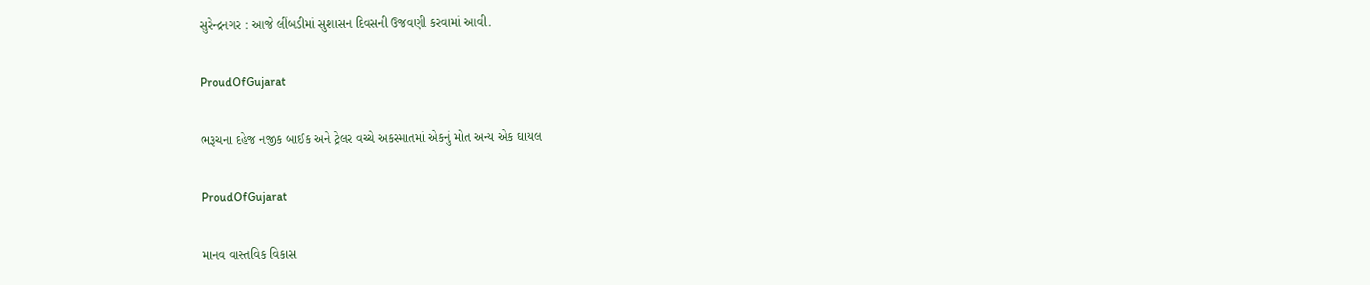સુરેન્દ્રનગર : આજે લીંબડીમાં સુશાસન દિવસની ઉજવણી કરવામાં આવી.

ProudOfGujarat

ભરૂચના દહેજ નજીક બાઈક અને ટ્રેલર વચ્ચે અકસ્માતમાં એકનું મોત અન્ય એક ઘાયલ

ProudOfGujarat

માનવ વાસ્તવિક વિકાસ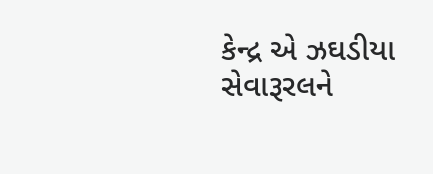કેન્દ્ર એ ઝઘડીયા સેવારૂરલને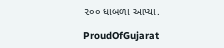૨૦૦ ધાબળા આપ્યા.

ProudOfGujarat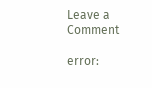Leave a Comment

error: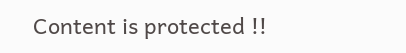Content is protected !!